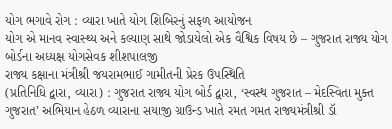યોગ ભગાવે રોગ : વ્યારા ખાતે યોગ શિબિરનું સફળ આયોજન
યોગ એ માનવ સ્વાસ્થ્ય અને કલ્યાણ સાથે જોડાયેલો એક વૈશ્વિક વિષય છે – ગુજરાત રાજ્ય યોગ બોર્ડના અધ્યક્ષ યોગસેવક શીશપાલજી
રાજ્ય કક્ષાના મંત્રીશ્રી જયરામભાઈ ગામીતની પ્રેરક ઉપસ્થિતિ
(પ્રતિનિધિ દ્વારા, વ્યારા) : ગુજરાત રાજ્ય યોગ બોર્ડ દ્વારા, ‘સ્વસ્થ ગુજરાત – મેદસ્વિતા મુક્ત ગુજરાત’ અભિયાન હેઠળ વ્યારાના સયાજી ગ્રાઉન્ડ ખાતે રમત ગમત રાજ્યમંત્રીશ્રી ડૉ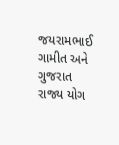જયરામભાઈ ગામીત અને ગુજરાત રાજ્ય યોગ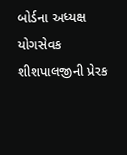બોર્ડના અધ્યક્ષ યોગસેવક શીશપાલજીની પ્રેરક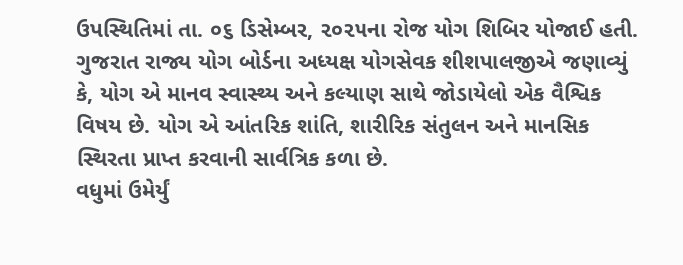ઉપસ્થિતિમાં તા. ૦૬ ડિસેમ્બર, ૨૦૨૫ના રોજ યોગ શિબિર યોજાઈ હતી.
ગુજરાત રાજ્ય યોગ બોર્ડના અધ્યક્ષ યોગસેવક શીશપાલજીએ જણાવ્યું કે, યોગ એ માનવ સ્વાસ્થ્ય અને કલ્યાણ સાથે જોડાયેલો એક વૈશ્વિક વિષય છે. યોગ એ આંતરિક શાંતિ, શારીરિક સંતુલન અને માનસિક સ્થિરતા પ્રાપ્ત કરવાની સાર્વત્રિક કળા છે.
વધુમાં ઉમેર્યું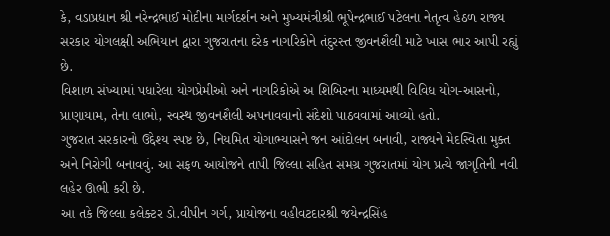કે, વડાપ્રધાન શ્રી નરેન્દ્રભાઈ મોદીના માર્ગદર્શન અને મુખ્યમંત્રીશ્રી ભૂપેન્દ્રભાઈ પટેલના નેતૃત્વ હેઠળ રાજ્ય સરકાર યોગલક્ષી અભિયાન દ્વારા ગુજરાતના દરેક નાગરિકોને તંદુરસ્ત જીવનશૈલી માટે ખાસ ભાર આપી રહ્યું છે.
વિશાળ સંખ્યામાં પધારેલા યોગપ્રેમીઓ અને નાગરિકોએ અ શિબિરના માધ્યમથી વિવિધ યોગ-આસનો, પ્રાણાયામ, તેના લાભો, સ્વસ્થ જીવનશૈલી અપનાવવાનો સંદેશો પાઠવવામાં આવ્યો હતો.
ગુજરાત સરકારનો ઉદ્દેશ્ય સ્પષ્ટ છે, નિયમિત યોગાભ્યાસને જન આંદોલન બનાવી, રાજ્યને મેદસ્વિતા મુક્ત અને નિરોગી બનાવવું. આ સફળ આયોજને તાપી જિલ્લા સહિત સમગ્ર ગુજરાતમાં યોગ પ્રત્યે જાગૃતિની નવી લહેર ઊભી કરી છે.
આ તકે જિલ્લા કલેક્ટર ડો.વીપીન ગર્ગ, પ્રાયોજના વહીવટદારશ્રી જયેન્દ્રસિંહ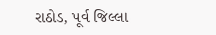રાઠોડ, પૂર્વ જિલ્લા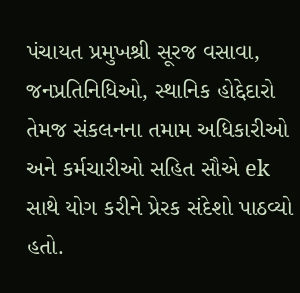પંચાયત પ્રમુખશ્રી સૂરજ વસાવા, જનપ્રતિનિધિઓ, સ્થાનિક હોદ્દેદારો તેમજ સંકલનના તમામ અધિકારીઓ અને કર્મચારીઓ સહિત સૌએ ek સાથે યોગ કરીને પ્રેરક સંદેશો પાઠવ્યો હતો.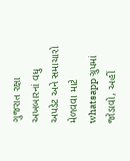ગુજરાત રક્ષા અખબારનાં વધુ અપડેટ અને સમાચારો મેળવવા માટે whatsapp ગ્રુપમાં જોડાવો, અહીં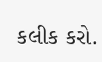કલીક કરો.